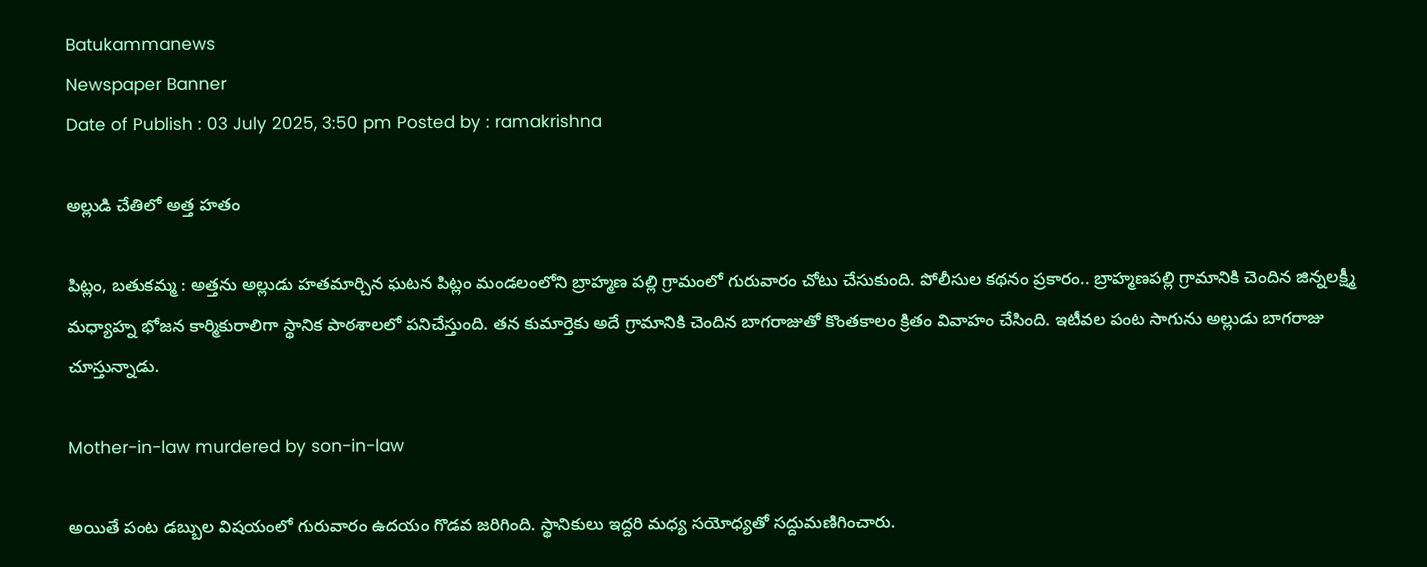Batukammanews
Newspaper Banner
Date of Publish : 03 July 2025, 3:50 pm Posted by : ramakrishna

అల్లుడి చేతిలో అత్త హతం

పిట్లం, బతుకమ్మ : అత్తను అల్లుడు హతమార్చిన ఘటన పిట్లం మండలంలోని బ్రాహ్మణ పల్లి గ్రామంలో గురువారం చోటు చేసుకుంది. పోలీసుల కథనం ప్రకారం.. బ్రాహ్మణపల్లి గ్రామానికి చెందిన జిన్నలక్ష్మీ మధ్యాహ్న భోజన కార్మికురాలిగా స్థానిక పాఠశాలలో పనిచేస్తుంది. తన కుమార్తెకు అదే గ్రామానికి చెందిన బాగరాజుతో కొంతకాలం క్రితం వివాహం చేసింది. ఇటీవల పంట సాగును అల్లుడు బాగరాజు చూస్తున్నాడు.

Mother-in-law murdered by son-in-law

అయితే పంట డబ్బుల విషయంలో గురువారం ఉదయం గొడవ జరిగింది. స్థానికులు ఇద్దరి మధ్య సయోధ్యతో సద్దుమణిగించారు.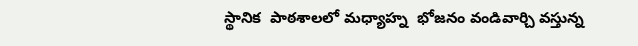స్థానిక  పాఠశాలలో మధ్యాహ్న  భోజనం వండివార్చి వస్తున్న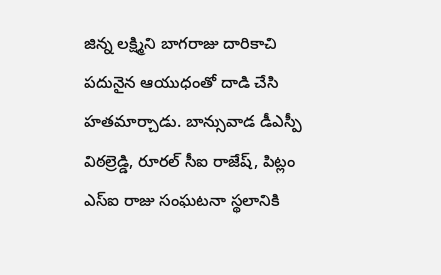జిన్న లక్ష్మిని బాగరాజు దారికాచి పదునైన ఆయుధంతో దాడి చేసి హతమార్చాడు. బాన్సువాడ డీఎస్పీ విఠల్రెడ్డి, రూరల్ సీఐ రాజేష్, పిట్లం ఎస్ఐ రాజు సంఘటనా స్థలానికి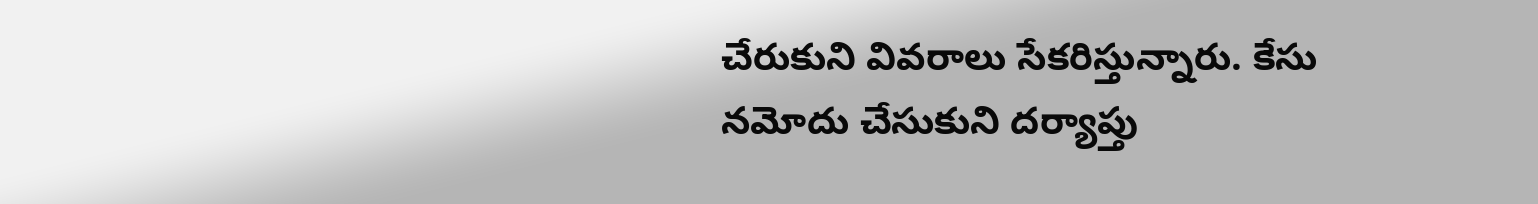చేరుకుని వివరాలు సేకరిస్తున్నారు. కేసు నమోదు చేసుకుని దర్యాప్తు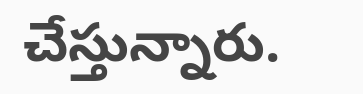చేస్తున్నారు.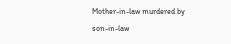Mother-in-law murdered by son-in-law